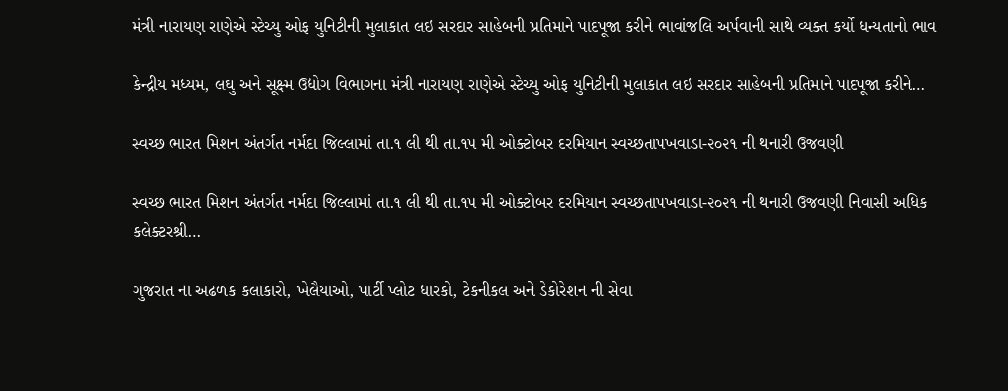મંત્રી નારાયણ રાણેએ સ્ટેચ્યુ ઓફ યુનિટીની મુલાકાત લઇ સરદાર સાહેબની પ્રતિમાને પાદપૂજા કરીને ભાવાંજલિ અર્પવાની સાથે વ્યક્ત કર્યો ધન્યતાનો ભાવ

કેન્દ્રીય મધ્યમ, લઘુ અને સૂક્ષ્મ ઉદ્યોગ વિભાગના મંત્રી નારાયણ રાણેએ સ્ટેચ્યુ ઓફ યુનિટીની મુલાકાત લઇ સરદાર સાહેબની પ્રતિમાને પાદપૂજા કરીને…

સ્વચ્છ ભારત મિશન અંતર્ગત નર્મદા જિલ્લામાં તા.૧ લી થી તા.૧૫ મી ઓક્ટોબર દરમિયાન સ્વચ્છતાપખવાડા-૨૦૨૧ ની થનારી ઉજવણી

સ્વચ્છ ભારત મિશન અંતર્ગત નર્મદા જિલ્લામાં તા.૧ લી થી તા.૧૫ મી ઓક્ટોબર દરમિયાન સ્વચ્છતાપખવાડા-૨૦૨૧ ની થનારી ઉજવણી નિવાસી અધિક કલેક્ટરશ્રી…

ગુજરાત ના અઢળક કલાકારો, ખેલૈયાઓ, પાર્ટી પ્લોટ ધારકો, ટેકનીકલ અને ડેકોરેશન ની સેવા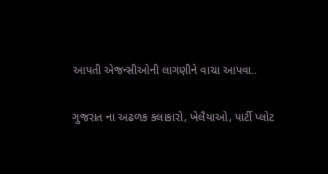આપતી એજન્સીઓની લાગણીને વાચા આપવા..

ગુજરાત ના અઢળક કલાકારો, ખેલૈયાઓ, પાર્ટી પ્લોટ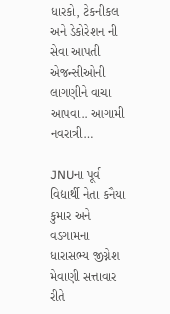ધારકો, ટેકનીકલ અને ડેકોરેશન ની સેવા આપતી એજન્સીઓની લાગણીને વાચા આપવા.. આગામી નવરાત્રી…

JNUના પૂર્વ વિદ્યાર્થી નેતા કનૈયા કુમાર અને વડગામના ધારાસભ્ય જીગ્નેશ મેવાણી સત્તાવાર રીતે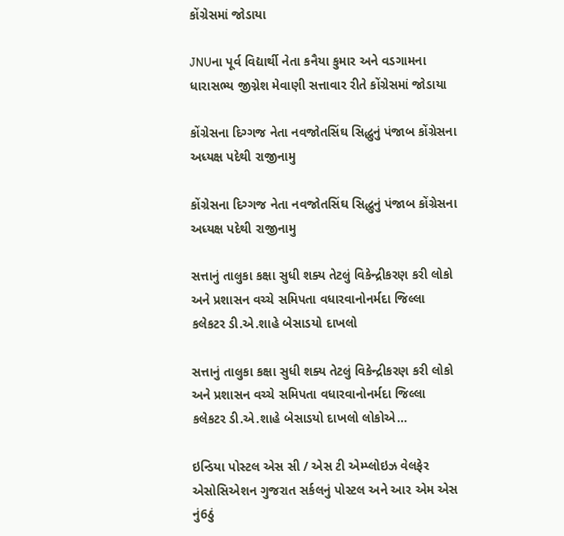કોંગ્રેસમાં જોડાયા

JNUના પૂર્વ વિદ્યાર્થી નેતા કનૈયા કુમાર અને વડગામના ધારાસભ્ય જીગ્નેશ મેવાણી સત્તાવાર રીતે કોંગ્રેસમાં જોડાયા

કોંગ્રેસના દિગ્ગજ નેતા નવજોતસિંઘ સિદ્ધુનું પંજાબ કોંગ્રેસના અધ્યક્ષ પદેથી રાજીનામુ

કોંગ્રેસના દિગ્ગજ નેતા નવજોતસિંઘ સિદ્ધુનું પંજાબ કોંગ્રેસના અધ્યક્ષ પદેથી રાજીનામુ

સત્તાનું તાલુકા કક્ષા સુધી શક્ય તેટલું વિકેન્દ્રીકરણ કરી લોકો અને પ્રશાસન વચ્ચે સમિપતા વધારવાનોનર્મદા જિલ્લા કલેકટર ડી.એ.શાહે બેસાડયો દાખલો

સત્તાનું તાલુકા કક્ષા સુધી શક્ય તેટલું વિકેન્દ્રીકરણ કરી લોકો અને પ્રશાસન વચ્ચે સમિપતા વધારવાનોનર્મદા જિલ્લા કલેકટર ડી.એ.શાહે બેસાડયો દાખલો લોકોએ…

ઇન્ડિયા પોસ્ટલ એસ સી / એસ ટી એમ્પ્લોઇઝ વેલફેર એસોસિએશન ગુજરાત સર્કલનું પોસ્ટલ અને આર એમ એસ નું6ઠું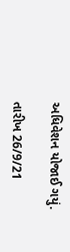અધિવેશન યોજાઈ ગયું.

તારીખ 26/9/21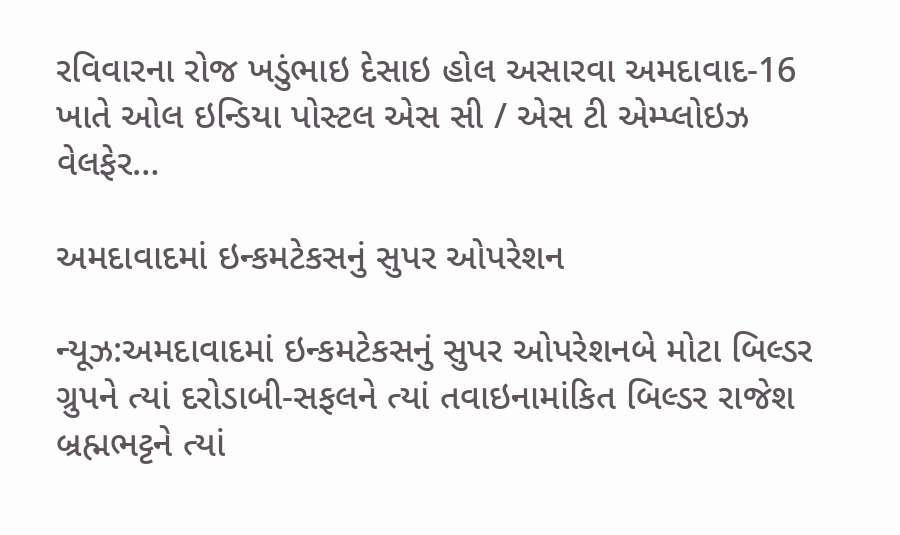રવિવારના રોજ ખડુંભાઇ દેસાઇ હોલ અસારવા અમદાવાદ-16 ખાતે ઓલ ઇન્ડિયા પોસ્ટલ એસ સી / એસ ટી એમ્પ્લોઇઝ વેલફેર…

અમદાવાદમાં ઇન્કમટેકસનું સુપર ઓપરેશન

ન્યૂઝ:અમદાવાદમાં ઇન્કમટેકસનું સુપર ઓપરેશનબે મોટા બિલ્ડર ગ્રુપને ત્યાં દરોડાબી-સફલને ત્યાં તવાઇનામાંકિત બિલ્ડર રાજેશ બ્રહ્મભટ્ટને ત્યાં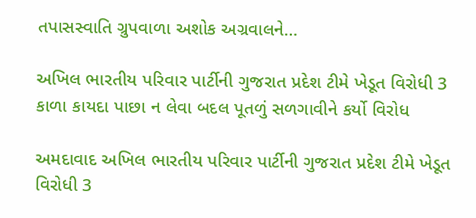તપાસસ્વાતિ ગ્રુપવાળા અશોક અગ્રવાલને…

અખિલ ભારતીય પરિવાર પાર્ટીની ગુજરાત પ્રદેશ ટીમે ખેડૂત વિરોધી 3 કાળા કાયદા પાછા ન લેવા બદલ પૂતળું સળગાવીને કર્યો વિરોધ

અમદાવાદ અખિલ ભારતીય પરિવાર પાર્ટીની ગુજરાત પ્રદેશ ટીમે ખેડૂત વિરોધી 3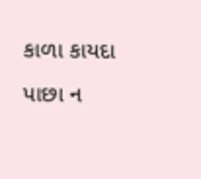કાળા કાયદા પાછા ન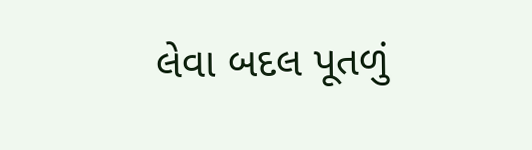લેવા બદલ પૂતળું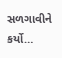સળગાવીને કર્યો…